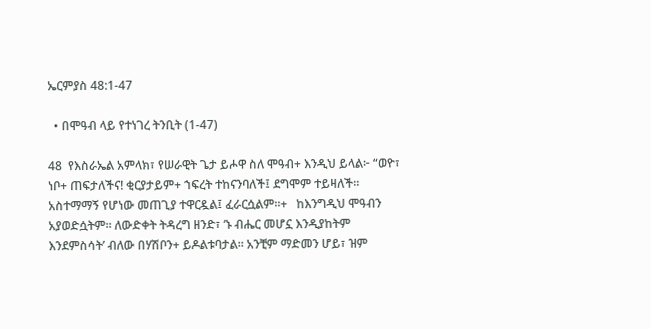ኤርምያስ 48:1-47

  • በሞዓብ ላይ የተነገረ ትንቢት (1-47)

48  የእስራኤል አምላክ፣ የሠራዊት ጌታ ይሖዋ ስለ ሞዓብ+ እንዲህ ይላል፦ “ወዮ፣ ነቦ+ ጠፍታለችና! ቂርያታይም+ ኀፍረት ተከናንባለች፤ ደግሞም ተይዛለች። አስተማማኝ የሆነው መጠጊያ ተዋርዷል፤ ፈራርሷልም።+   ከእንግዲህ ሞዓብን አያወድሷትም። ለውድቀት ትዳረግ ዘንድ፣ ‘ኑ ብሔር መሆኗ እንዲያከትም እንደምስሳት’ ብለው በሃሽቦን+ ይዶልቱባታል። አንቺም ማድመን ሆይ፣ ዝም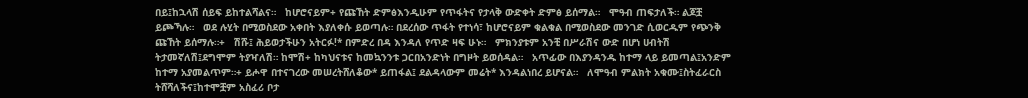በይ፤ከኋላሽ ሰይፍ ይከተልሻልና።   ከሆሮናይም+ የጩኸት ድምፅእንዲሁም የጥፋትና የታላቅ ውድቀት ድምፅ ይሰማል።   ሞዓብ ጠፍታለች። ልጆቿ ይጮኻሉ።   ወደ ሉሂት በሚወስደው አቀበት እያለቀሱ ይወጣሉ። በደረሰው ጥፋት የተነሳ፣ ከሆሮናይም ቁልቁል በሚወስደው መንገድ ሲወርዱም የጭንቅ ጩኸት ይሰማሉ።+   ሽሹ፤ ሕይወታችሁን አትርፉ!* በምድረ በዳ እንዳለ የጥድ ዛፍ ሁኑ።   ምክንያቱም አንቺ በሥራሽና ውድ በሆነ ሀብትሽ ትታመኛለሽ፤ደግሞም ትያዣለሽ። ከሞሽ+ ከካህናቱና ከመኳንንቱ ጋርበአንድነት በግዞት ይወሰዳል።   አጥፊው በእያንዳንዱ ከተማ ላይ ይመጣል፤አንድም ከተማ አያመልጥም።+ ይሖዋ በተናገረው መሠረትሸለቆው* ይጠፋል፤ ደልዳላውም መሬት* እንዳልነበረ ይሆናል።   ለሞዓብ ምልክት አቁሙ፤ስትፈራርስ ትሸሻለችና፤ከተሞቿም አስፈሪ ቦታ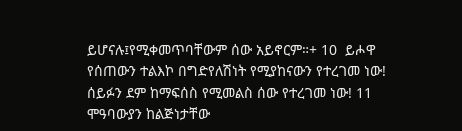ይሆናሉ፤የሚቀመጥባቸውም ሰው አይኖርም።+ 10  ይሖዋ የሰጠውን ተልእኮ በግድየለሽነት የሚያከናውን የተረገመ ነው! ሰይፉን ደም ከማፍሰስ የሚመልስ ሰው የተረገመ ነው! 11  ሞዓባውያን ከልጅነታቸው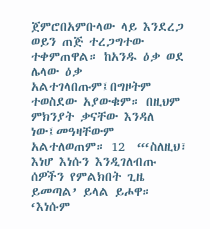ጀምሮበአምቡላው ላይ እንደረጋ ወይን ጠጅ ተረጋግተው ተቀምጠዋል። ከአንዱ ዕቃ ወደ ሌላው ዕቃ አልተገላበጡም፤በግዞትም ተወስደው አያውቁም። በዚህም ምክንያት ቃናቸው እንዳለ ነው፤መዓዛቸውም አልተለወጠም። 12  “‘ስለዚህ፣ እነሆ እነሱን እንዲገለብጡ ሰዎችን የምልክበት ጊዜ ይመጣል’ ይላል ይሖዋ። ‘እነሱም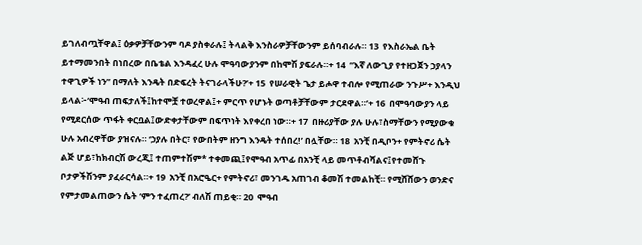ይገለብጧቸዋል፤ ዕቃዎቻቸውንም ባዶ ያስቀራሉ፤ ትላልቅ እንስራዎቻቸውንም ይሰባብራሉ። 13  የእስራኤል ቤት ይተማመንበት በነበረው በቤቴል እንዳፈረ ሁሉ ሞዓባውያንም በከሞሽ ያፍራሉ።+ 14  “እኛ ለውጊያ የተዘጋጀን ኃያላን ተዋጊዎች ነን” በማለት እንዴት በድፍረት ትናገራላችሁ?’+ 15  የሠራዊት ጌታ ይሖዋ ተብሎ የሚጠራው ንጉሥ+ እንዲህ ይላል፦‘ሞዓብ ጠፍታለች፤ከተሞቿ ተወረዋል፤+ ምርጥ የሆኑት ወጣቶቻቸውም ታርደዋል።’+ 16  በሞዓባውያን ላይ የሚደርሰው ጥፋት ቀርቧል፤ውድቀታቸውም በፍጥነት እየቀረበ ነው።+ 17  በዙሪያቸው ያሉ ሁሉ፣ስማቸውን የሚያውቁ ሁሉ አብረዋቸው ያዝናሉ። ‘ኃያሉ በትር፣ የውበትም ዘንግ እንዴት ተሰበረ!’ በሏቸው። 18  አንቺ በዲቦን+ የምትኖሪ ሴት ልጅ ሆይ፣ከክብርሽ ውረጂ፤ ተጠምተሽም* ተቀመጪ፤የሞዓብ አጥፊ በአንቺ ላይ መጥቶብሻልና፤የተመሸጉ ቦታዎችሽንም ያፈራርሳል።+ 19  አንቺ በአሮዔር+ የምትኖሪ፣ መንገዱ አጠገብ ቆመሽ ተመልከቺ። የሚሸሸውን ወንድና የምታመልጠውን ሴት ‘ምን ተፈጠረ?’ ብለሽ ጠይቂ። 20  ሞዓብ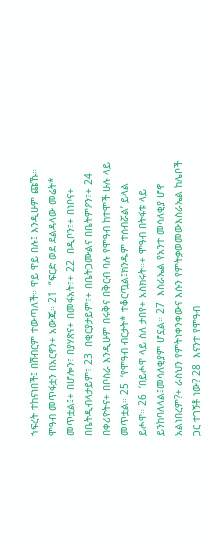ኀፍረት ተከናነበች፤ በሽብርም ተውጣለች። ዋይ ዋይ በሉ፤ እንዲሁም ጩኹ። ሞዓብ መጥፋቷን በአርኖን+ አውጁ። 21  “ፍርድ ወደ ደልዳላው መሬት* መጥቷል፤+ በሆሎን፣ በያሃጽና+ በመፋአት፣+ 22  በዲቦን፣+ በነቦና+ በቤትዲብላታይም፣ 23  በቂርያታይም፣+ በቤትጋሙልና በቤትምዖን፣+ 24  በቀሪዮትና+ በቦስራ እንዲሁም በሩቅና በቅርብ ባሉ የሞዓብ ከተሞች ሁሉ ላይ መጥቷል። 25  ‘የሞዓብ ብርታት* ተቆርጧል፤ክንዱም ተሰብሯል’ ይላል ይሖዋ። 26  ‘በይሖዋ ላይ ስለ ታበየ+ አስክሩት።+ ሞዓብ በትፋቱ ላይ ይንከባለላል፤መሳለቂያም ሆኗል። 27  እስራኤል የአንተ መሳለቂያ ሆኖ አልነበረም?+ ራስህን የምትነቀንቀውና እሱን የምትቃወመውእስራኤል ከሌቦች ጋር ተገኝቶ ነው? 28  እናንተ የሞዓብ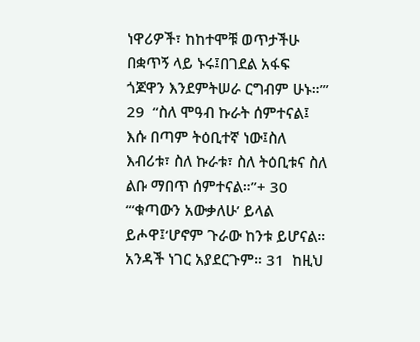ነዋሪዎች፣ ከከተሞቹ ወጥታችሁ በቋጥኝ ላይ ኑሩ፤በገደል አፋፍ ጎጆዋን እንደምትሠራ ርግብም ሁኑ።’” 29  “ስለ ሞዓብ ኩራት ሰምተናል፤ እሱ በጣም ትዕቢተኛ ነው፤ስለ እብሪቱ፣ ስለ ኩራቱ፣ ስለ ትዕቢቱና ስለ ልቡ ማበጥ ሰምተናል።”+ 30  “‘ቁጣውን አውቃለሁ’ ይላል ይሖዋ፤‘ሆኖም ጉራው ከንቱ ይሆናል። አንዳች ነገር አያደርጉም። 31  ከዚህ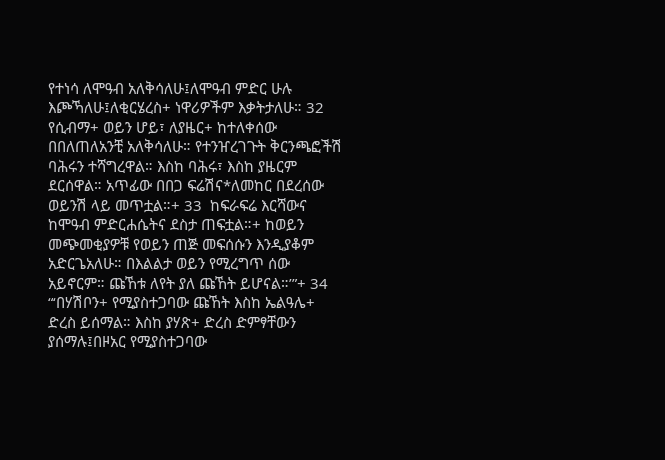የተነሳ ለሞዓብ አለቅሳለሁ፤ለሞዓብ ምድር ሁሉ እጮኻለሁ፤ለቂርሄረስ+ ነዋሪዎችም እቃትታለሁ። 32  የሲብማ+ ወይን ሆይ፣ ለያዜር+ ከተለቀሰው በበለጠለአንቺ አለቅሳለሁ። የተንዠረገጉት ቅርንጫፎችሽ ባሕሩን ተሻግረዋል። እስከ ባሕሩ፣ እስከ ያዜርም ደርሰዋል። አጥፊው በበጋ ፍሬሽና*ለመከር በደረሰው ወይንሽ ላይ መጥቷል።+ 33  ከፍራፍሬ እርሻውና ከሞዓብ ምድርሐሴትና ደስታ ጠፍቷል።+ ከወይን መጭመቂያዎቹ የወይን ጠጅ መፍሰሱን እንዲያቆም አድርጌአለሁ። በእልልታ ወይን የሚረግጥ ሰው አይኖርም። ጩኸቱ ለየት ያለ ጩኸት ይሆናል።’”+ 34  “‘በሃሽቦን+ የሚያስተጋባው ጩኸት እስከ ኤልዓሌ+ ድረስ ይሰማል። እስከ ያሃጽ+ ድረስ ድምፃቸውን ያሰማሉ፤በዞአር የሚያስተጋባው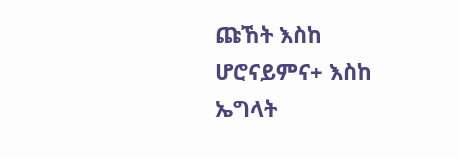ጩኸት እስከ ሆሮናይምና+ እስከ ኤግላት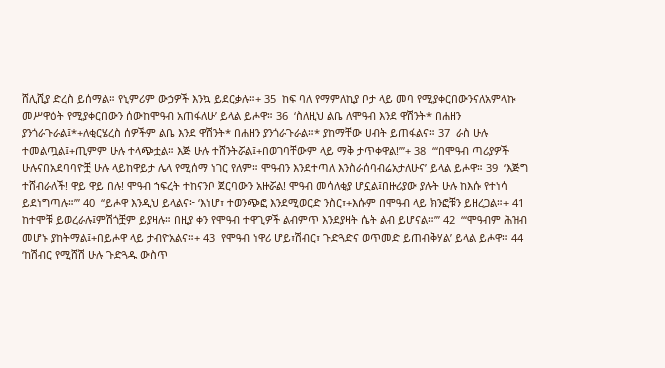ሸሊሺያ ድረስ ይሰማል። የኒምሪም ውኃዎች እንኳ ይደርቃሉ።+ 35  ከፍ ባለ የማምለኪያ ቦታ ላይ መባ የሚያቀርበውንናለአምላኩ መሥዋዕት የሚያቀርበውን ሰውከሞዓብ አጠፋለሁ’ ይላል ይሖዋ። 36  ‘ስለዚህ ልቤ ለሞዓብ እንደ ዋሽንት* በሐዘን ያንጎራጉራል፤*+ለቂርሄረስ ሰዎችም ልቤ እንደ ዋሽንት* በሐዘን ያንጎራጉራል።* ያከማቸው ሀብት ይጠፋልና። 37  ራስ ሁሉ ተመልጧል፤+ጢምም ሁሉ ተላጭቷል። እጅ ሁሉ ተሸንትሯል፤+በወገባቸውም ላይ ማቅ ታጥቀዋል!’”+ 38  “‘በሞዓብ ጣሪያዎች ሁሉናበአደባባዮቿ ሁሉ ላይከዋይታ ሌላ የሚሰማ ነገር የለም። ሞዓብን እንደተጣለ እንስራሰባብሬአታለሁና’ ይላል ይሖዋ። 39  ‘እጅግ ተሸብራለች! ዋይ ዋይ በሉ! ሞዓብ ኀፍረት ተከናንቦ ጀርባውን አዙሯል! ሞዓብ መሳለቂያ ሆኗል፤በዙሪያው ያሉት ሁሉ ከእሱ የተነሳ ይደነግጣሉ።’” 40  “ይሖዋ እንዲህ ይላልና፦ ‘እነሆ፣ ተወንጭፎ እንደሚወርድ ንስር፣+እሱም በሞዓብ ላይ ክንፎቹን ይዘረጋል።+ 41  ከተሞቹ ይወረራሉ፤ምሽጎቿም ይያዛሉ። በዚያ ቀን የሞዓብ ተዋጊዎች ልብምጥ እንደያዛት ሴት ልብ ይሆናል።’” 42  “‘ሞዓብም ሕዝብ መሆኑ ያከትማል፤+በይሖዋ ላይ ታብዮአልና።+ 43  የሞዓብ ነዋሪ ሆይ፣ሽብር፣ ጉድጓድና ወጥመድ ይጠብቅሃል’ ይላል ይሖዋ። 44  ‘ከሽብር የሚሸሽ ሁሉ ጉድጓዱ ውስጥ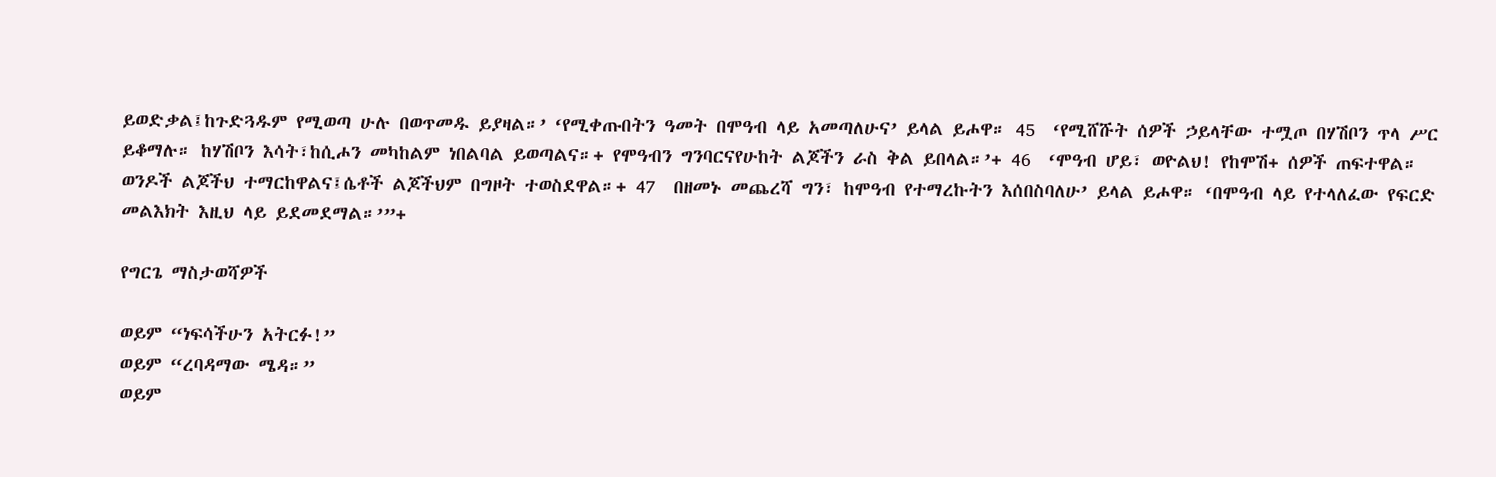ይወድቃል፤ከጉድጓዱም የሚወጣ ሁሉ በወጥመዱ ይያዛል።’ ‘የሚቀጡበትን ዓመት በሞዓብ ላይ አመጣለሁና’ ይላል ይሖዋ። 45  ‘የሚሸሹት ሰዎች ኃይላቸው ተሟጦ በሃሽቦን ጥላ ሥር ይቆማሉ። ከሃሽቦን እሳት፣ከሲሖን መካከልም ነበልባል ይወጣልና።+ የሞዓብን ግንባርናየሁከት ልጆችን ራስ ቅል ይበላል።’+ 46  ‘ሞዓብ ሆይ፣ ወዮልህ! የከሞሽ+ ሰዎች ጠፍተዋል። ወንዶች ልጆችህ ተማርከዋልና፤ሴቶች ልጆችህም በግዞት ተወስደዋል።+ 47  በዘመኑ መጨረሻ ግን፣ ከሞዓብ የተማረኩትን እሰበስባለሁ’ ይላል ይሖዋ። ‘በሞዓብ ላይ የተላለፈው የፍርድ መልእክት እዚህ ላይ ይደመደማል።’”+

የግርጌ ማስታወሻዎች

ወይም “ነፍሳችሁን አትርፉ!”
ወይም “ረባዳማው ሜዳ።”
ወይም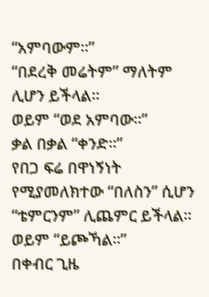“አምባውም።”
“በደረቅ መሬትም” ማለትም ሊሆን ይችላል።
ወይም “ወደ አምባው።”
ቃል በቃል “ቀንድ።”
የበጋ ፍሬ በዋነኝነት የሚያመለክተው “በለስን” ሲሆን “ቴምርንም” ሊጨምር ይችላል።
ወይም “ይጮኻል።”
በቀብር ጊዜ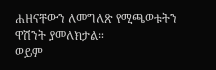ሐዘናቸውን ለመግለጽ የሚጫወቱትን ዋሽንት ያመለክታል።
ወይም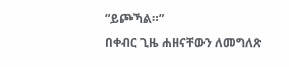“ይጮኻል።”
በቀብር ጊዜ ሐዘናቸውን ለመግለጽ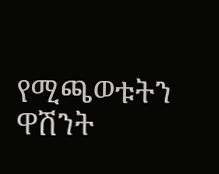የሚጫወቱትን ዋሽንት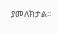ያመለክታል።